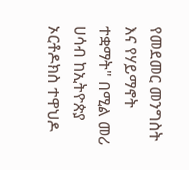የመደመር መንግስት እና የሃይማኖት ተቋማት" በሚል መሪ ሀሳብ ከኢትዮጵያ ኦርቶዶክስ ተዋህዶ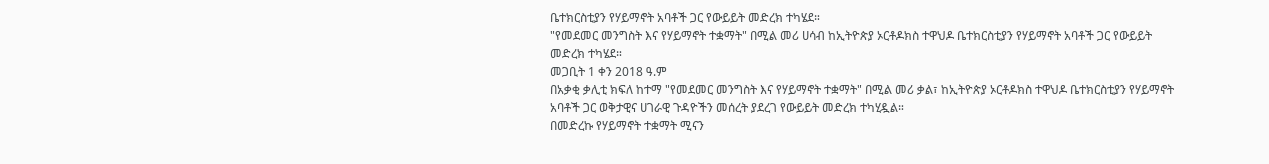ቤተክርስቲያን የሃይማኖት አባቶች ጋር የውይይት መድረክ ተካሄደ።
"የመደመር መንግስት እና የሃይማኖት ተቋማት" በሚል መሪ ሀሳብ ከኢትዮጵያ ኦርቶዶክስ ተዋህዶ ቤተክርስቲያን የሃይማኖት አባቶች ጋር የውይይት መድረክ ተካሄደ።
መጋቢት 1 ቀን 2018 ዓ.ም
በአቃቂ ቃሊቲ ክፍለ ከተማ "የመደመር መንግስት እና የሃይማኖት ተቋማት" በሚል መሪ ቃል፣ ከኢትዮጵያ ኦርቶዶክስ ተዋህዶ ቤተክርስቲያን የሃይማኖት አባቶች ጋር ወቅታዊና ሀገራዊ ጉዳዮችን መሰረት ያደረገ የውይይት መድረክ ተካሂዷል።
በመድረኩ የሃይማኖት ተቋማት ሚናን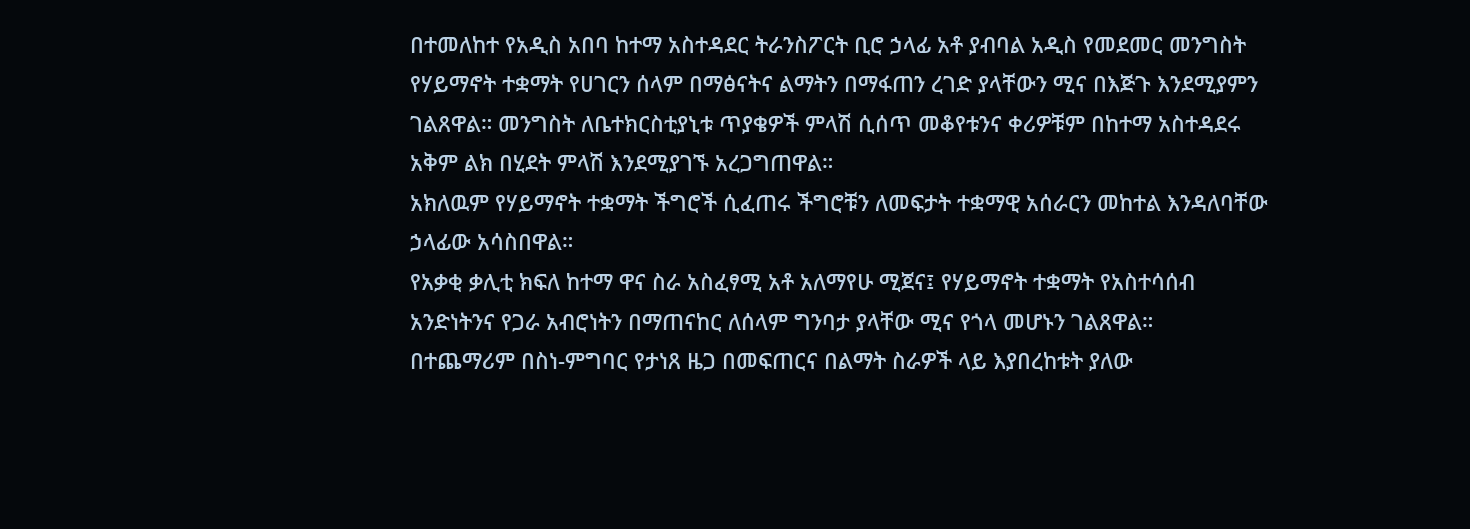በተመለከተ የአዲስ አበባ ከተማ አስተዳደር ትራንስፖርት ቢሮ ኃላፊ አቶ ያብባል አዲስ የመደመር መንግስት የሃይማኖት ተቋማት የሀገርን ሰላም በማፅናትና ልማትን በማፋጠን ረገድ ያላቸውን ሚና በእጅጉ እንደሚያምን ገልጸዋል። መንግስት ለቤተክርስቲያኒቱ ጥያቄዎች ምላሽ ሲሰጥ መቆየቱንና ቀሪዎቹም በከተማ አስተዳደሩ አቅም ልክ በሂደት ምላሽ እንደሚያገኙ አረጋግጠዋል።
አክለዉም የሃይማኖት ተቋማት ችግሮች ሲፈጠሩ ችግሮቹን ለመፍታት ተቋማዊ አሰራርን መከተል እንዳለባቸው ኃላፊው አሳስበዋል።
የአቃቂ ቃሊቲ ክፍለ ከተማ ዋና ስራ አስፈፃሚ አቶ አለማየሁ ሚጀና፤ የሃይማኖት ተቋማት የአስተሳሰብ አንድነትንና የጋራ አብሮነትን በማጠናከር ለሰላም ግንባታ ያላቸው ሚና የጎላ መሆኑን ገልጸዋል።
በተጨማሪም በስነ-ምግባር የታነጸ ዜጋ በመፍጠርና በልማት ስራዎች ላይ እያበረከቱት ያለው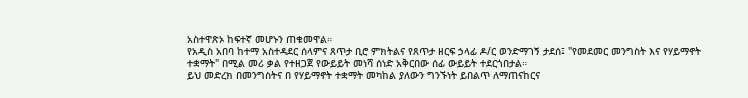አስተዋጽኦ ከፍተኛ መሆኑን ጠቁመዋል።
የአዲስ አበባ ከተማ አስተዳደር ሰላምና ጸጥታ ቢሮ ምክትልና የጸጥታ ዘርፍ ኃላፊ ዶ/ር ወንድማገኝ ታደሰ፤ "የመደመር መንግስት እና የሃይማኖት ተቋማት" በሚል መሪ ቃል የተዘጋጀ የውይይት መነሻ ሰነድ አቅርበው ሰፊ ውይይት ተደርጎበታል።
ይህ መድረክ በመንግስትና በ የሃይማኖት ተቋማት መካከል ያለውን ግንኙነት ይበልጥ ለማጠናከርና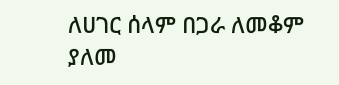ለሀገር ሰላም በጋራ ለመቆም ያለመ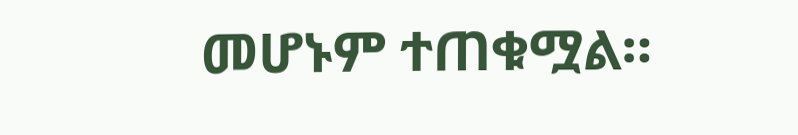መሆኑም ተጠቁሟል።